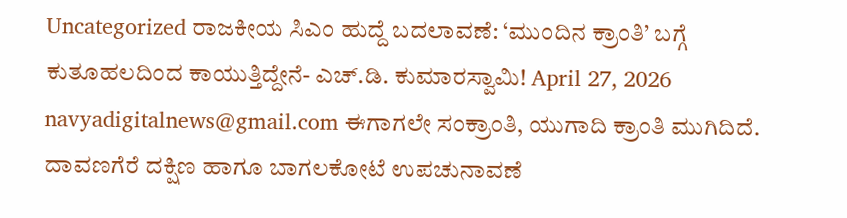Uncategorized ರಾಜಕೀಯ ಸಿಎಂ ಹುದ್ದೆ ಬದಲಾವಣೆ: ‘ಮುಂದಿನ ಕ್ರಾಂತಿ’ ಬಗ್ಗೆ ಕುತೂಹಲದಿಂದ ಕಾಯುತ್ತಿದ್ದೇನೆ- ಎಚ್.ಡಿ. ಕುಮಾರಸ್ವಾಮಿ! April 27, 2026 navyadigitalnews@gmail.com ಈಗಾಗಲೇ ಸಂಕ್ರಾಂತಿ, ಯುಗಾದಿ ಕ್ರಾಂತಿ ಮುಗಿದಿದೆ. ದಾವಣಗೆರೆ ದಕ್ಷಿಣ ಹಾಗೂ ಬಾಗಲಕೋಟೆ ಉಪಚುನಾವಣೆ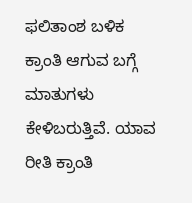ಫಲಿತಾಂಶ ಬಳಿಕ ಕ್ರಾಂತಿ ಆಗುವ ಬಗ್ಗೆ ಮಾತುಗಳು ಕೇಳಿಬರುತ್ತಿವೆ. ಯಾವ ರೀತಿ ಕ್ರಾಂತಿ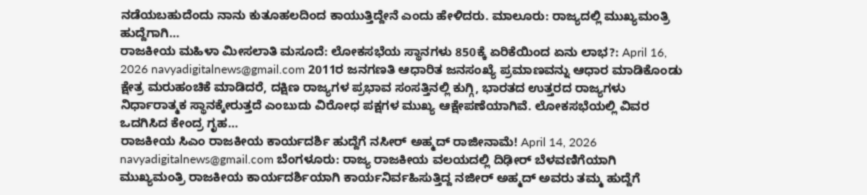ನಡೆಯಬಹುದೆಂದು ನಾನು ಕುತೂಹಲದಿಂದ ಕಾಯುತ್ತಿದ್ದೇನೆ ಎಂದು ಹೇಳಿದರು. ಮಾಲೂರು: ರಾಜ್ಯದಲ್ಲಿ ಮುಖ್ಯಮಂತ್ರಿ ಹುದ್ದೆಗಾಗಿ…
ರಾಜಕೀಯ ಮಹಿಳಾ ಮೀಸಲಾತಿ ಮಸೂದೆ: ಲೋಕಸಭೆಯ ಸ್ಥಾನಗಳು 850ಕ್ಕೆ ಏರಿಕೆಯಿಂದ ಏನು ಲಾಭ?: April 16, 2026 navyadigitalnews@gmail.com 2011ರ ಜನಗಣತಿ ಆಧಾರಿತ ಜನಸಂಖ್ಯೆ ಪ್ರಮಾಣವನ್ನು ಆಧಾರ ಮಾಡಿಕೊಂಡು ಕ್ಷೇತ್ರ ಮರುಹಂಚಿಕೆ ಮಾಡಿದರೆ, ದಕ್ಷಿಣ ರಾಜ್ಯಗಳ ಪ್ರಭಾವ ಸಂಸತ್ತಿನಲ್ಲಿ ಕುಗ್ಗಿ, ಭಾರತದ ಉತ್ತರದ ರಾಜ್ಯಗಳು ನಿರ್ಧಾರಾತ್ಮಕ ಸ್ಥಾನಕ್ಕೇರುತ್ತದೆ ಎಂಬುದು ವಿರೋಧ ಪಕ್ಷಗಳ ಮುಖ್ಯ ಆಕ್ಷೇಪಣೆಯಾಗಿವೆ. ಲೋಕಸಭೆಯಲ್ಲಿ ವಿವರ ಒದಗಿಸಿದ ಕೇಂದ್ರ ಗೃಹ…
ರಾಜಕೀಯ ಸಿಎಂ ರಾಜಕೀಯ ಕಾರ್ಯದರ್ಶಿ ಹುದ್ದೆಗೆ ನಸೀರ್ ಅಹ್ಮದ್ ರಾಜೀನಾಮೆ! April 14, 2026 navyadigitalnews@gmail.com ಬೆಂಗಳೂರು: ರಾಜ್ಯ ರಾಜಕೀಯ ವಲಯದಲ್ಲಿ ದಿಢೀರ್ ಬೆಳವಣಿಗೆಯಾಗಿ ಮುಖ್ಯಮಂತ್ರಿ ರಾಜಕೀಯ ಕಾರ್ಯದರ್ಶಿಯಾಗಿ ಕಾರ್ಯನಿರ್ವಹಿಸುತ್ತಿದ್ದ ನಜೀರ್ ಅಹ್ಮದ್ ಅವರು ತಮ್ಮ ಹುದ್ದೆಗೆ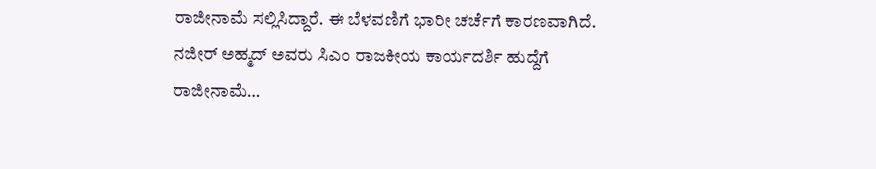ರಾಜೀನಾಮೆ ಸಲ್ಲಿಸಿದ್ದಾರೆ. ಈ ಬೆಳವಣಿಗೆ ಭಾರೀ ಚರ್ಚೆಗೆ ಕಾರಣವಾಗಿದೆ. ನಜೀರ್ ಅಹ್ಮದ್ ಅವರು ಸಿಎಂ ರಾಜಕೀಯ ಕಾರ್ಯದರ್ಶಿ ಹುದ್ದೆಗೆ ರಾಜೀನಾಮೆ…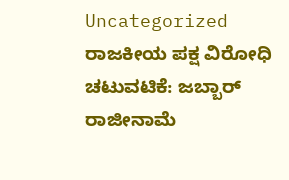Uncategorized ರಾಜಕೀಯ ಪಕ್ಷ ವಿರೋಧಿ ಚಟುವಟಿಕೆ: ಜಬ್ಬಾರ್ ರಾಜೀನಾಮೆ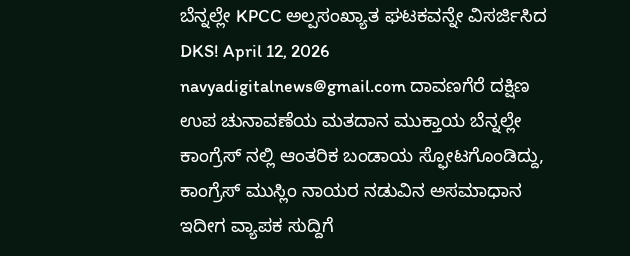ಬೆನ್ನಲ್ಲೇ KPCC ಅಲ್ಪಸಂಖ್ಯಾತ ಘಟಕವನ್ನೇ ವಿಸರ್ಜಿಸಿದ DKS! April 12, 2026 navyadigitalnews@gmail.com ದಾವಣಗೆರೆ ದಕ್ಷಿಣ ಉಪ ಚುನಾವಣೆಯ ಮತದಾನ ಮುಕ್ತಾಯ ಬೆನ್ನಲ್ಲೇ ಕಾಂಗ್ರೆಸ್ ನಲ್ಲಿ ಆಂತರಿಕ ಬಂಡಾಯ ಸ್ಫೋಟಗೊಂಡಿದ್ದು, ಕಾಂಗ್ರೆಸ್ ಮುಸ್ಲಿಂ ನಾಯರ ನಡುವಿನ ಅಸಮಾಧಾನ ಇದೀಗ ವ್ಯಾಪಕ ಸುದ್ದಿಗೆ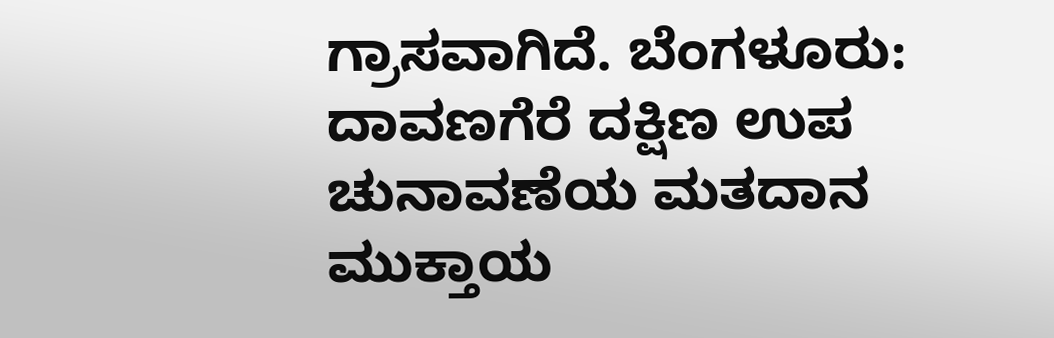ಗ್ರಾಸವಾಗಿದೆ. ಬೆಂಗಳೂರು: ದಾವಣಗೆರೆ ದಕ್ಷಿಣ ಉಪ ಚುನಾವಣೆಯ ಮತದಾನ ಮುಕ್ತಾಯ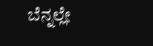ಬೆನ್ನಲ್ಲೇ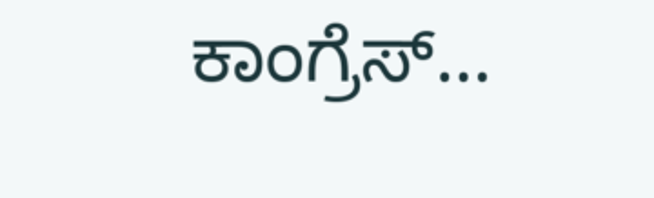ಕಾಂಗ್ರೆಸ್…